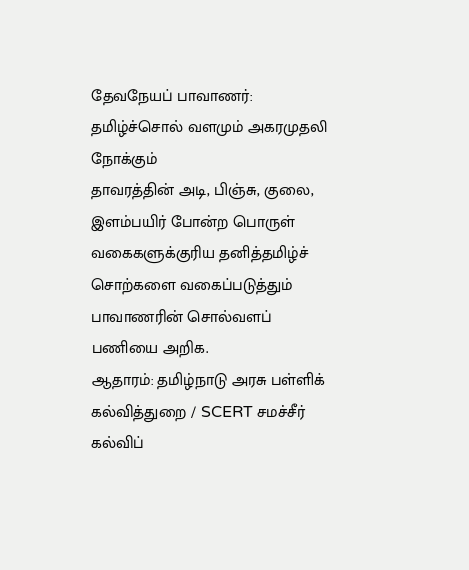தேவநேயப் பாவாணர்: தமிழ்ச்சொல் வளமும் அகரமுதலி நோக்கும்
தாவரத்தின் அடி, பிஞ்சு, குலை, இளம்பயிர் போன்ற பொருள் வகைகளுக்குரிய தனித்தமிழ்ச் சொற்களை வகைப்படுத்தும் பாவாணரின் சொல்வளப் பணியை அறிக.
ஆதாரம்: தமிழ்நாடு அரசு பள்ளிக் கல்வித்துறை / SCERT சமச்சீர் கல்விப்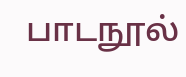பாடநூல்